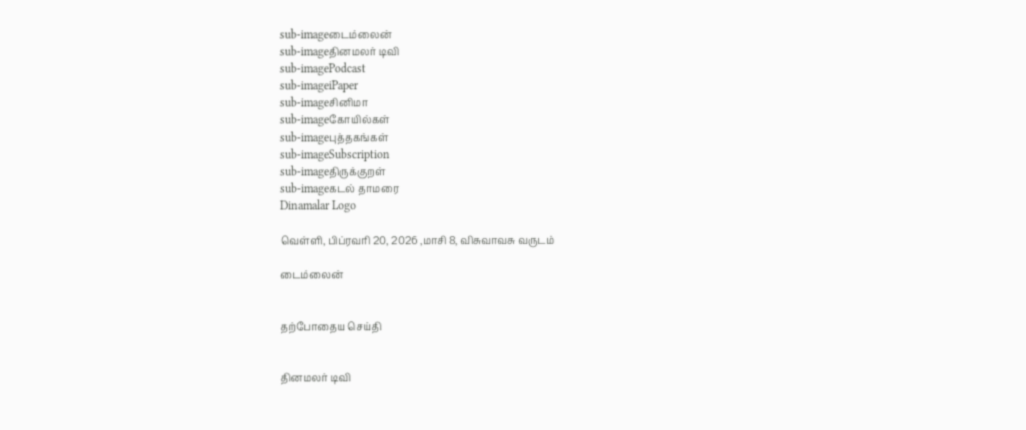sub-imageடைம்லைன்
sub-imageதினமலர் டிவி
sub-imagePodcast
sub-imageiPaper
sub-imageசினிமா
sub-imageகோயில்கள்
sub-imageபுத்தகங்கள்
sub-imageSubscription
sub-imageதிருக்குறள்
sub-imageகடல் தாமரை
Dinamalar Logo

வெள்ளி, பிப்ரவரி 20, 2026 ,மாசி 8, விசுவாவசு வருடம்

டைம்லைன்


தற்போதைய செய்தி


தினமலர் டிவி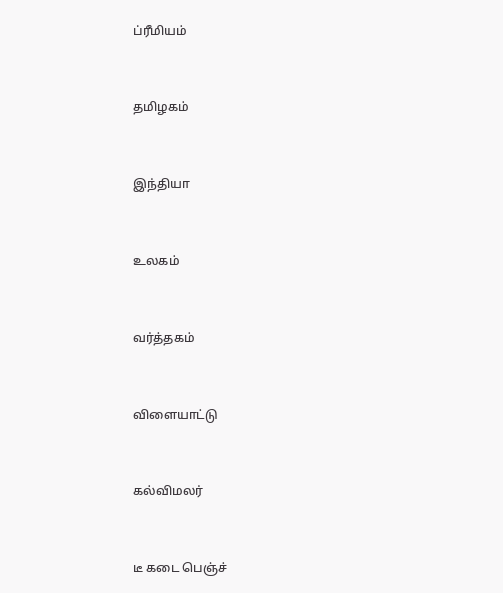ப்ரீமியம்


தமிழகம்


இந்தியா


உலகம்


வர்த்தகம்


விளையாட்டு


கல்விமலர்


டீ கடை பெஞ்ச்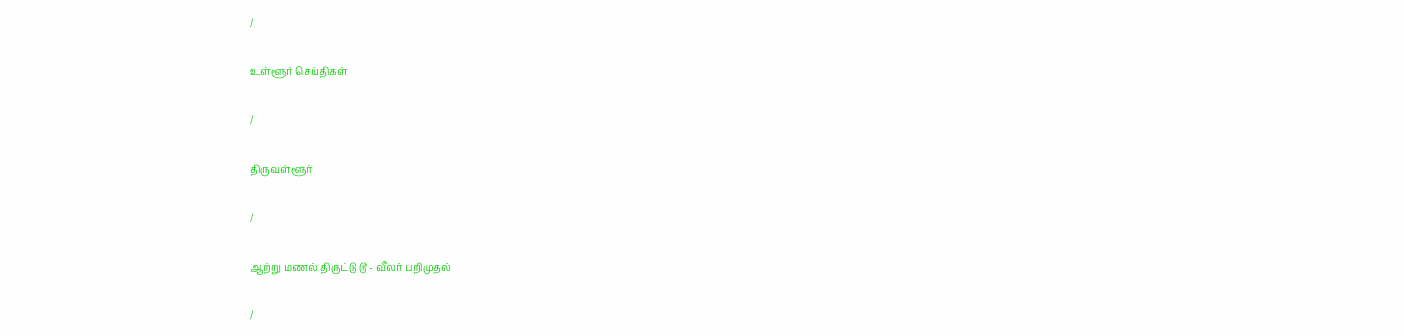/

உள்ளூர் செய்திகள்

/

திருவள்ளூர்

/

ஆற்று மணல் திருட்டு டூ - வீலர் பறிமுதல்

/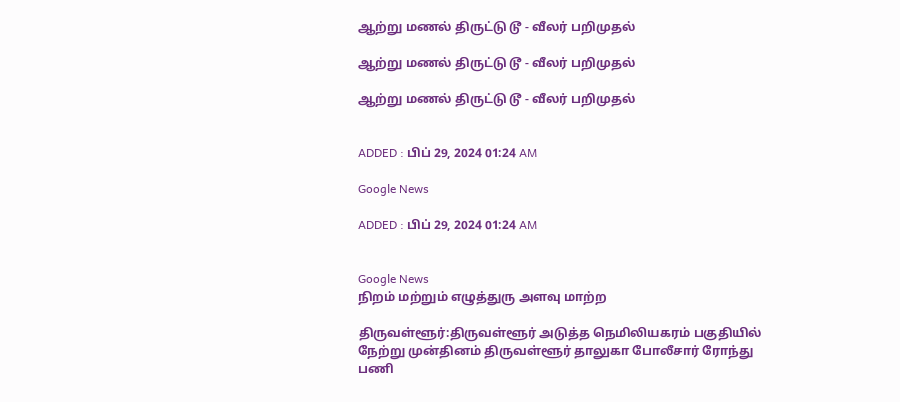ஆற்று மணல் திருட்டு டூ - வீலர் பறிமுதல்

ஆற்று மணல் திருட்டு டூ - வீலர் பறிமுதல்

ஆற்று மணல் திருட்டு டூ - வீலர் பறிமுதல்


ADDED : பிப் 29, 2024 01:24 AM

Google News

ADDED : பிப் 29, 2024 01:24 AM


Google News
நிறம் மற்றும் எழுத்துரு அளவு மாற்ற

திருவள்ளூர்:திருவள்ளூர் அடுத்த நெமிலியகரம் பகுதியில் நேற்று முன்தினம் திருவள்ளூர் தாலுகா போலீசார் ரோந்து பணி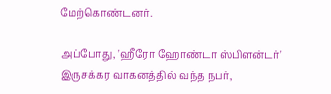மேற்கொண்டனர்.

அப்போது, 'ஹீரோ ஹோண்டா ஸ்பிளன்டர்' இருசக்கர வாகனத்தில் வந்த நபர்,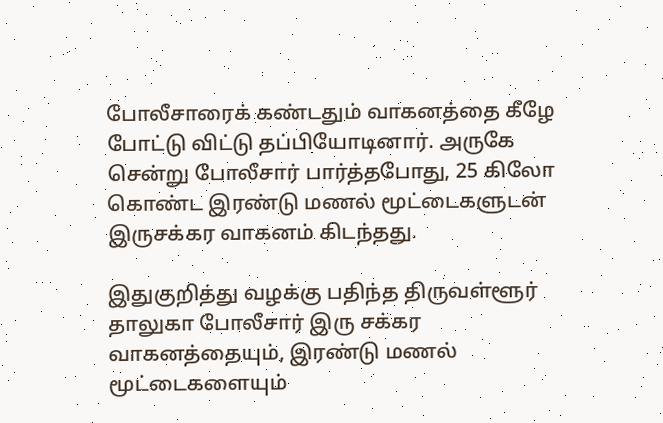போலீசாரைக் கண்டதும் வாகனத்தை கீழே போட்டு விட்டு தப்பியோடினார். அருகே சென்று போலீசார் பார்த்தபோது, 25 கிலோ கொண்ட இரண்டு மணல் மூட்டைகளுடன் இருசக்கர வாகனம் கிடந்தது.

இதுகுறித்து வழக்கு பதிந்த திருவள்ளூர் தாலுகா போலீசார் இரு சக்கர வாகனத்தையும், இரண்டு மணல் மூட்டைகளையும்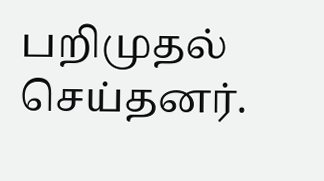பறிமுதல் செய்தனர்.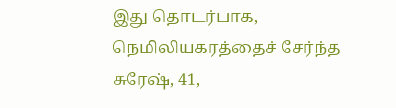இது தொடர்பாக, நெமிலியகரத்தைச் சேர்ந்த சுரேஷ், 41,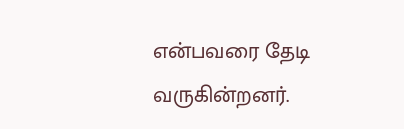என்பவரை தேடி வருகின்றனர்.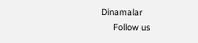Dinamalar
      Follow us